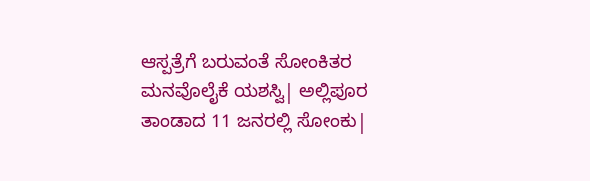ಆಸ್ಪತ್ರೆಗೆ ಬರುವಂತೆ ಸೋಂಕಿತರ ಮನವೊಲೈಕೆ ಯಶಸ್ವಿ| ಅಲ್ಲಿಪೂರ ತಾಂಡಾದ 11 ಜನರಲ್ಲಿ ಸೋಂಕು|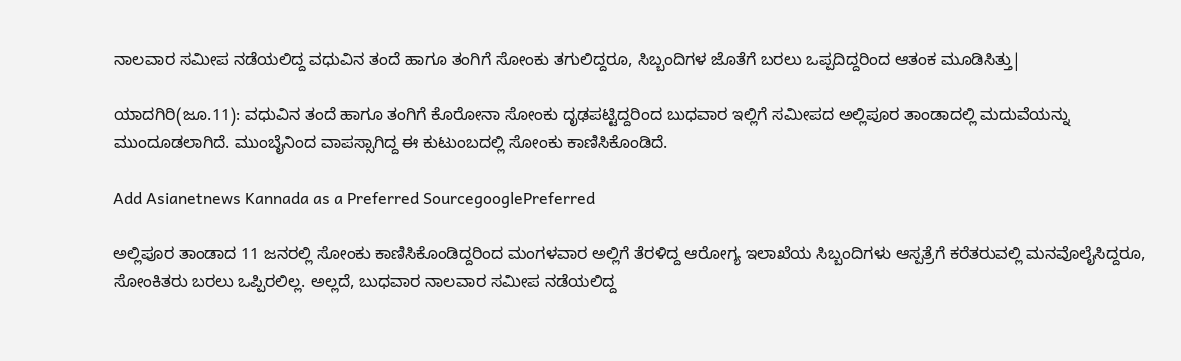ನಾಲವಾರ ಸಮೀಪ ನಡೆಯಲಿದ್ದ ವಧುವಿನ ತಂದೆ ಹಾಗೂ ತಂಗಿಗೆ ಸೋಂಕು ತಗುಲಿದ್ದರೂ, ಸಿಬ್ಬಂದಿಗಳ ಜೊತೆಗೆ ಬರಲು ಒಪ್ಪದಿದ್ದರಿಂದ ಆತಂಕ ಮೂಡಿಸಿತ್ತು|

ಯಾದಗಿರಿ(ಜೂ.11): ವಧುವಿನ ತಂದೆ ಹಾಗೂ ತಂಗಿಗೆ ಕೊರೋನಾ ಸೋಂಕು ದೃಢಪಟ್ಟಿದ್ದರಿಂದ ಬುಧವಾರ ಇಲ್ಲಿಗೆ ಸಮೀಪದ ಅಲ್ಲಿಪೂರ ತಾಂಡಾದಲ್ಲಿ ಮದುವೆಯನ್ನು ಮುಂದೂಡಲಾಗಿದೆ. ಮುಂಬೈನಿಂದ ವಾಪಸ್ಸಾಗಿದ್ದ ಈ ಕುಟುಂಬದಲ್ಲಿ ಸೋಂಕು ಕಾಣಿಸಿಕೊಂಡಿದೆ.

Add Asianetnews Kannada as a Preferred SourcegooglePreferred

ಅಲ್ಲಿಪೂರ ತಾಂಡಾದ 11 ಜನರಲ್ಲಿ ಸೋಂಕು ಕಾಣಿಸಿಕೊಂಡಿದ್ದರಿಂದ ಮಂಗಳವಾರ ಅಲ್ಲಿಗೆ ತೆರಳಿದ್ದ ಆರೋಗ್ಯ ಇಲಾಖೆಯ ಸಿಬ್ಬಂದಿಗಳು ಆಸ್ಪತ್ರೆಗೆ ಕರೆತರುವಲ್ಲಿ ಮನವೊಲೈಸಿದ್ದರೂ, ಸೋಂಕಿತರು ಬರಲು ಒಪ್ಪಿರಲಿಲ್ಲ. ಅಲ್ಲದೆ, ಬುಧವಾರ ನಾಲವಾರ ಸಮೀಪ ನಡೆಯಲಿದ್ದ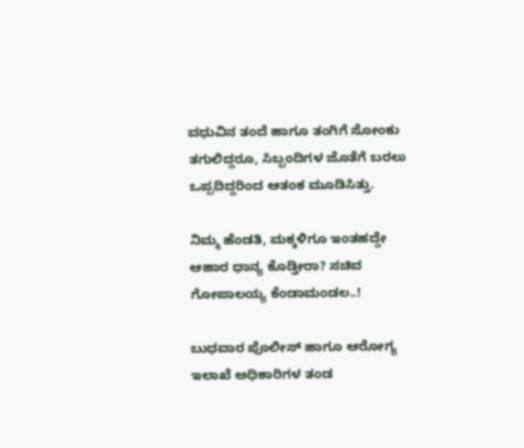ವಧುವಿನ ತಂದೆ ಹಾಗೂ ತಂಗಿಗೆ ಸೋಂಕು ತಗುಲಿದ್ದರೂ, ಸಿಬ್ಬಂದಿಗಳ ಜೊತೆಗೆ ಬರಲು ಒಪ್ಪದಿದ್ದರಿಂದ ಆತಂಕ ಮೂಡಿಸಿತ್ತು.

ನಿಮ್ಮ ಹೆಂಡತಿ, ಮಕ್ಕಳಿಗೂ ಇಂತಹದ್ದೇ ಆಹಾರ ಧಾನ್ಯ ಕೊಡ್ತೀರಾ? ಸಚಿವ ಗೋಪಾಲಯ್ಯ ಕೆಂಡಾಮಂಡಲ..!

ಬುಧವಾರ ಪೊಲೀಸ್ ಹಾಗೂ ಆರೋಗ್ಯ ಇಲಾಖೆ ಅಧಿಕಾರಿಗಳ ತಂಡ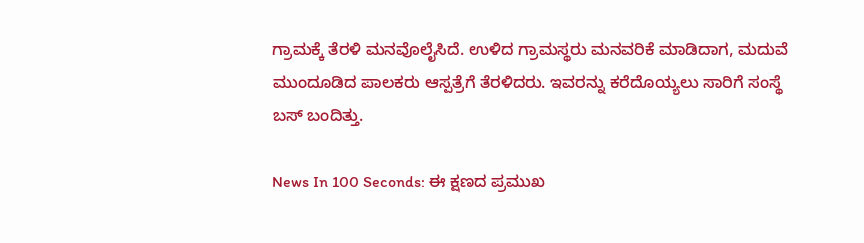ಗ್ರಾಮಕ್ಕೆ ತೆರಳಿ ಮನವೊಲೈಸಿದೆ. ಉಳಿದ ಗ್ರಾಮಸ್ಥರು ಮನವರಿಕೆ ಮಾಡಿದಾಗ, ಮದುವೆ ಮುಂದೂಡಿದ ಪಾಲಕರು ಆಸ್ಪತ್ರೆಗೆ ತೆರಳಿದರು. ಇವರನ್ನು ಕರೆದೊಯ್ಯಲು ಸಾರಿಗೆ ಸಂಸ್ಥೆ ಬಸ್ ಬಂದಿತ್ತು.

News In 100 Seconds: ಈ ಕ್ಷಣದ ಪ್ರಮುಖ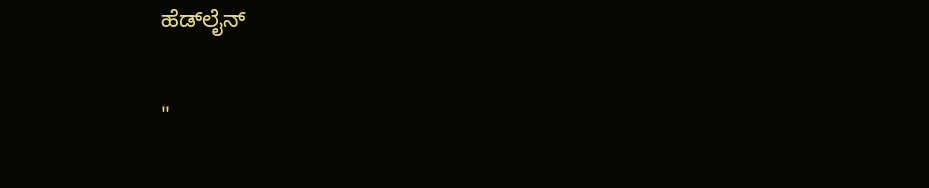ಹೆಡ್‌ಲೈನ್‌

"